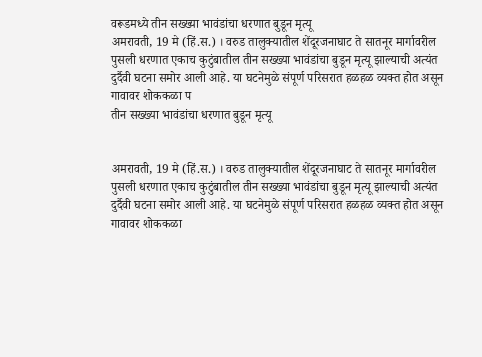वरूडमध्ये तीन सख्ख्या भावंडांचा धरणात बुडून मृत्यू
अमरावती, 19 मे (हिं.स.) । वरुड तालुक्यातील शेंदूरजनाघाट ते सातनूर मार्गावरील पुसली धरणात एकाच कुटुंबातील तीन सख्ख्या भावंडांचा बुडून मृत्यू झाल्याची अत्यंत दुर्दैवी घटना समोर आली आहे. या घटनेमुळे संपूर्ण परिसरात हळहळ व्यक्त होत असून गावावर शोककळा प
तीन सख्ख्या भावंडांचा धरणात बुडून मृत्यू


अमरावती, 19 मे (हिं.स.) । वरुड तालुक्यातील शेंदूरजनाघाट ते सातनूर मार्गावरील पुसली धरणात एकाच कुटुंबातील तीन सख्ख्या भावंडांचा बुडून मृत्यू झाल्याची अत्यंत दुर्दैवी घटना समोर आली आहे. या घटनेमुळे संपूर्ण परिसरात हळहळ व्यक्त होत असून गावावर शोककळा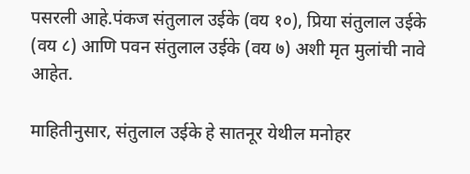पसरली आहे.पंकज संतुलाल उईके (वय १०), प्रिया संतुलाल उईके (वय ८) आणि पवन संतुलाल उईके (वय ७) अशी मृत मुलांची नावे आहेत.

माहितीनुसार, संतुलाल उईके हे सातनूर येथील मनोहर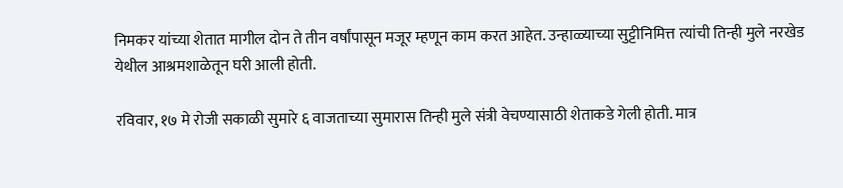निमकर यांच्या शेतात मागील दोन ते तीन वर्षांपासून मजूर म्हणून काम करत आहेत. उन्हाळ्याच्या सुट्टीनिमित्त त्यांची तिन्ही मुले नरखेड येथील आश्रमशाळेतून घरी आली होती.

रविवार, १७ मे रोजी सकाळी सुमारे ६ वाजताच्या सुमारास तिन्ही मुले संत्री वेचण्यासाठी शेताकडे गेली होती. मात्र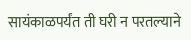सायंकाळपर्यंत ती घरी न परतल्याने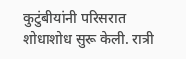कुटुंबीयांनी परिसरात शोधाशोध सुरू केली. रात्री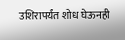उशिरापर्यंत शोध घेऊनही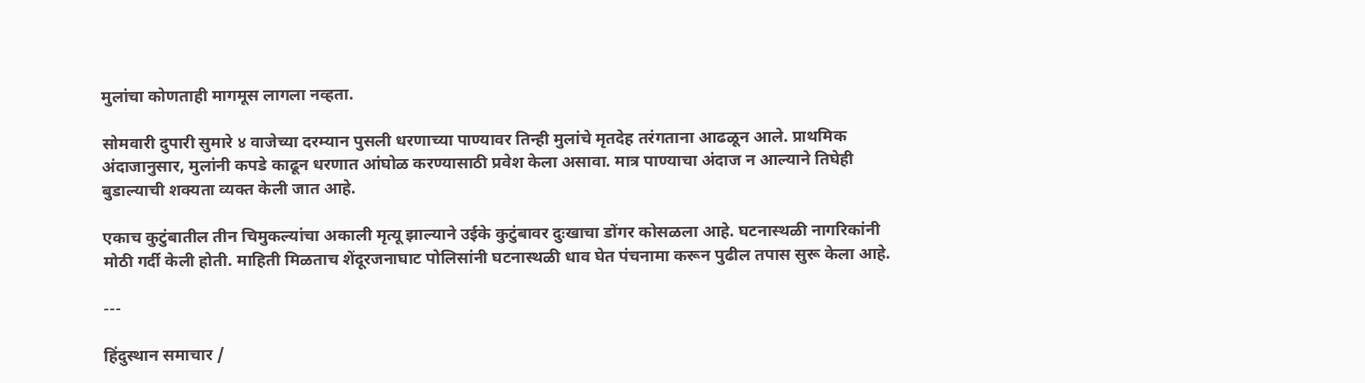मुलांचा कोणताही मागमूस लागला नव्हता.

सोमवारी दुपारी सुमारे ४ वाजेच्या दरम्यान पुसली धरणाच्या पाण्यावर तिन्ही मुलांचे मृतदेह तरंगताना आढळून आले. प्राथमिक अंदाजानुसार, मुलांनी कपडे काढून धरणात आंघोळ करण्यासाठी प्रवेश केला असावा. मात्र पाण्याचा अंदाज न आल्याने तिघेही बुडाल्याची शक्यता व्यक्त केली जात आहे.

एकाच कुटुंबातील तीन चिमुकल्यांचा अकाली मृत्यू झाल्याने उईके कुटुंबावर दुःखाचा डोंगर कोसळला आहे. घटनास्थळी नागरिकांनी मोठी गर्दी केली होती. माहिती मिळताच शेंदूरजनाघाट पोलिसांनी घटनास्थळी धाव घेत पंचनामा करून पुढील तपास सुरू केला आहे.

---

हिंदुस्थान समाचार /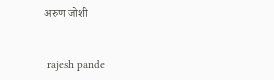अरुण जोशी


 rajesh pande